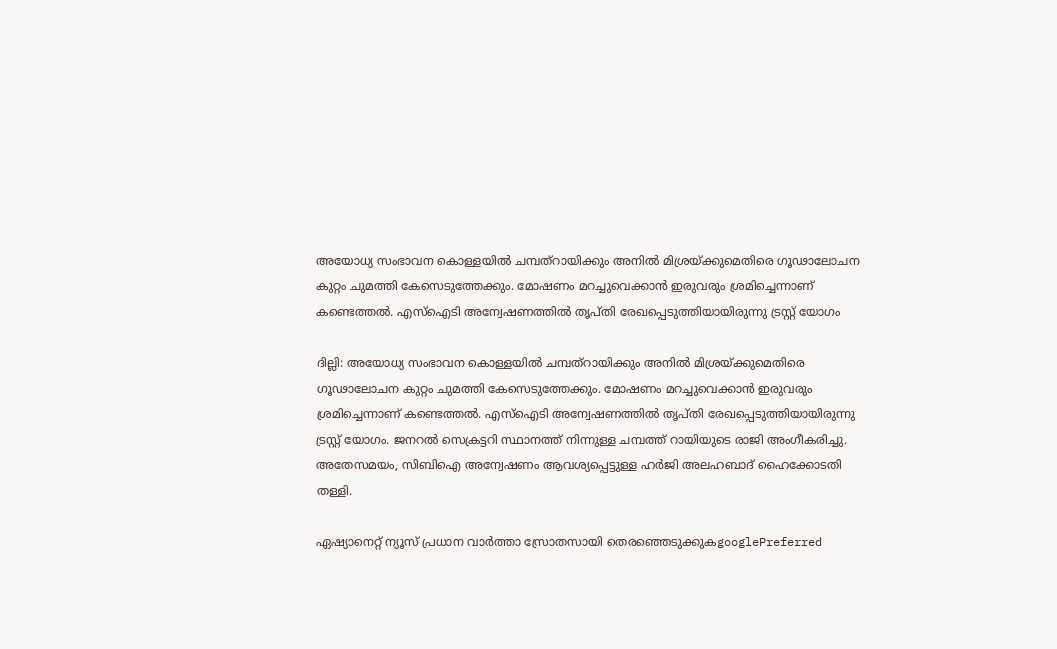അയോധ്യ സംഭാവന കൊള്ളയിൽ ചമ്പത്റായിക്കും അനിൽ മിശ്രയ്ക്കുമെതിരെ ഗൂഢാലോചന കുറ്റം ചുമത്തി കേസെടുത്തേക്കും. മോഷണം മറച്ചുവെക്കാൻ ഇരുവരും ശ്രമിച്ചെന്നാണ് കണ്ടെത്തൽ. എസ്ഐടി അന്വേഷണത്തിൽ തൃപ്തി രേഖപ്പെടുത്തിയായിരുന്നു ട്രസ്റ്റ് യോഗം

ദില്ലി: അയോധ്യ സംഭാവന കൊള്ളയിൽ ചമ്പത്റായിക്കും അനിൽ മിശ്രയ്ക്കുമെതിരെ ഗൂഢാലോചന കുറ്റം ചുമത്തി കേസെടുത്തേക്കും. മോഷണം മറച്ചുവെക്കാൻ ഇരുവരും ശ്രമിച്ചെന്നാണ് കണ്ടെത്തൽ. എസ്ഐടി അന്വേഷണത്തിൽ തൃപ്തി രേഖപ്പെടുത്തിയായിരുന്നു ട്രസ്റ്റ് യോഗം. ജനറൽ സെക്രട്ടറി സ്ഥാനത്ത് നിന്നുള്ള ചമ്പത്ത് റായിയുടെ രാജി അംഗീകരിച്ചു. അതേസമയം, സിബിഐ അന്വേഷണം ആവശ്യപ്പെട്ടുള്ള ഹർജി അലഹബാദ് ഹൈക്കോടതി തള്ളി.

ഏഷ്യാനെറ്റ് ന്യൂസ് പ്രധാന വാർത്താ സ്രോതസായി തെരഞ്ഞെടുക്കുകgooglePreferred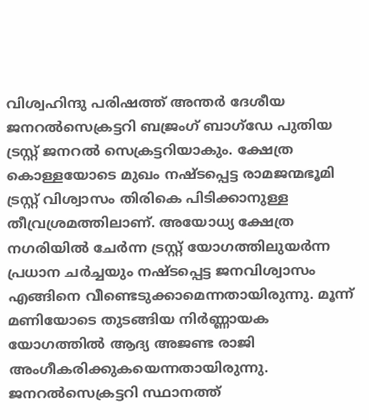വിശ്വഹിന്ദു പരിഷത്ത് അന്തര്‍ ദേശീയ ജനറല്‍സെക്രട്ടറി ബജ്രംഗ് ബാഗ്ഡേ പുതിയ ട്രസ്റ്റ് ജനറല്‍ സെക്രട്ടറിയാകും. ക്ഷേത്ര കൊള്ളയോടെ മുഖം നഷ്ടപ്പെട്ട രാമജന്മഭൂമി ട്രസ്റ്റ് വിശ്വാസം തിരികെ പിടിക്കാനുള്ള തീവ്രശ്രമത്തിലാണ്. അയോധ്യ ക്ഷേത്ര നഗരിയില്‍ ചേര്‍ന്ന ട്രസ്റ്റ് യോഗത്തിലുയര്‍ന്ന പ്രധാന ചര്‍ച്ചയും നഷ്ടപ്പെട്ട ജനവിശ്വാസം എങ്ങിനെ വീണ്ടെടുക്കാമെന്നതായിരുന്നു. മൂന്ന് മണിയോടെ തുടങ്ങിയ നിര്‍ണ്ണായക യോഗത്തില്‍ ആദ്യ അജണ്ട രാജി അംഗീകരിക്കുകയെന്നതായിരുന്നു. ജനറല്‍സെക്രട്ടറി സ്ഥാനത്ത്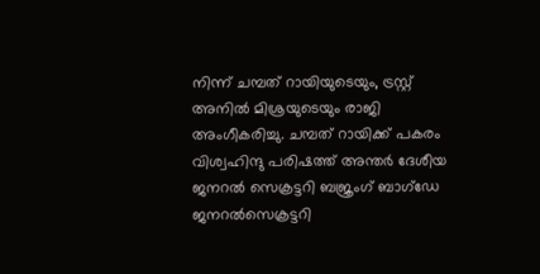നിന്ന് ചമ്പത് റായിയുടെയും, ട്രസ്റ്റ് അനില്‍ മിശ്രയുടെയും രാജി അംഗീകരിച്ചു. ചമ്പത് റായിക്ക് പകരം വിശ്വഹിന്ദു പരിഷത്ത് അന്തര്‍ ദേശീയ ജനറല്‍ സെക്രട്ടറി ബജ്രംഗ് ബാഗ്ഡേ ജനറല്‍സെക്രട്ടറി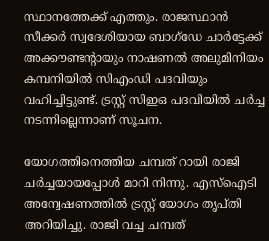സ്ഥാനത്തേക്ക് എത്തും. രാജസ്ഥാന്‍ സീക്കര്‍ സ്വദേശിയായ ബാഗ്ഡേ ചാര്‍ട്ടേക്ക് അക്കൗണ്ടന്‍റായും നാഷണല്‍ അലുമിനിയം കമ്പനിയില്‍ സിഎംഡി പദവിയും വഹിച്ചിട്ടുണ്ട്. ട്രസ്റ്റ് സിഇഒ പദവിയില്‍ ചര്‍ച്ച നടന്നില്ലെന്നാണ് സൂചന.

യോഗത്തിനെത്തിയ ചമ്പത് റായി രാജി ചര്‍ച്ചയായപ്പോള്‍ മാറി നിന്നു. എസ്ഐടി അന്വേഷണത്തില്‍ ട്രസ്റ്റ് യോഗം തൃപ്തി അറിയിച്ചു. രാജി വച്ച ചമ്പത്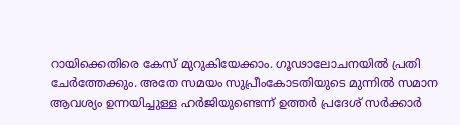റായിക്കെതിരെ കേസ് മുറുകിയേക്കാം. ഗൂഢാലോചനയില്‍ പ്രതി ചേര്‍ത്തേക്കും. അതേ സമയം സുപ്രീംകോടതിയുടെ മുന്നില്‍ സമാന ആവശ്യം ഉന്നയിച്ചുള്ള ഹര്‍ജിയുണ്ടെന്ന് ഉത്തര്‍ പ്രദേശ് സര്‍ക്കാര്‍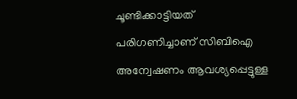ചൂണ്ടിക്കാട്ടിയത് പരിഗണിച്ചാണ് സിബിഐ അന്വേഷണം ആവശ്യപ്പെട്ടുള്ള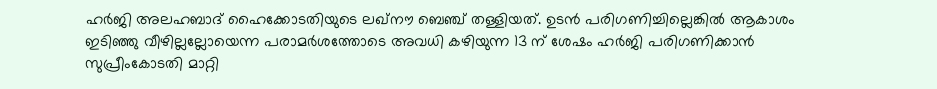ഹര്‍ജി അലഹബാദ് ഹൈക്കോടതിയുടെ ലഖ്നൗ ബെഞ്ച് തള്ളിയത്. ഉടന്‍ പരിഗണിച്ചില്ലെങ്കില്‍ ആകാശം ഇടിഞ്ഞു വീഴില്ലല്ലോയെന്ന പരാമര്‍ശത്തോടെ അവധി കഴിയുന്ന 13 ന് ശേഷം ഹര്‍ജി പരിഗണിക്കാന്‍ സുപ്രീംകോടതി മാറ്റി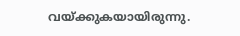വയ്ക്കുകയായിരുന്നു.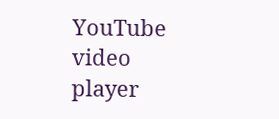YouTube video player